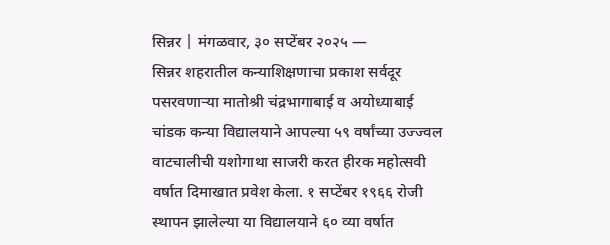सिन्नर | मंगळवार, ३० सप्टेंबर २०२५ —
सिन्नर शहरातील कन्याशिक्षणाचा प्रकाश सर्वदूर पसरवणाऱ्या मातोश्री चंद्रभागाबाई व अयोध्याबाई चांडक कन्या विद्यालयाने आपल्या ५९ वर्षांच्या उज्ज्वल वाटचालीची यशोगाथा साजरी करत हीरक महोत्सवी वर्षात दिमाखात प्रवेश केला. १ सप्टेंबर १९६६ रोजी स्थापन झालेल्या या विद्यालयाने ६० व्या वर्षात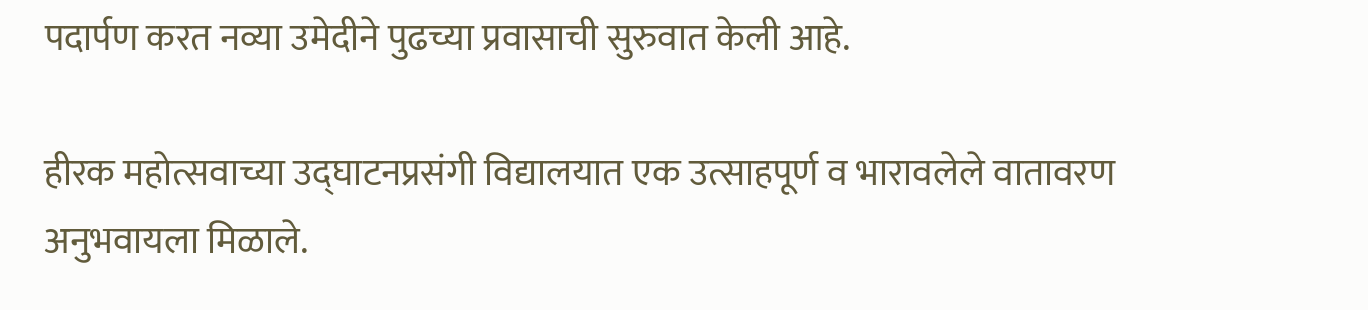पदार्पण करत नव्या उमेदीने पुढच्या प्रवासाची सुरुवात केली आहे.

हीरक महोत्सवाच्या उद्घाटनप्रसंगी विद्यालयात एक उत्साहपूर्ण व भारावलेले वातावरण अनुभवायला मिळाले.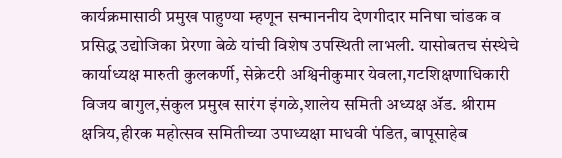कार्यक्रमासाठी प्रमुख पाहुण्या म्हणून सन्माननीय देणगीदार मनिषा चांडक व प्रसिद्ध उद्योजिका प्रेरणा बेळे यांची विशेष उपस्थिती लाभली. यासोबतच संस्थेचे कार्याध्यक्ष मारुती कुलकर्णी, सेक्रेटरी अश्विनीकुमार येवला,गटशिक्षणाधिकारी विजय बागुल,संकुल प्रमुख सारंग इंगळे,शालेय समिती अध्यक्ष ॲड. श्रीराम क्षत्रिय,हीरक महोत्सव समितीच्या उपाध्यक्षा माधवी पंडित, बापूसाहेब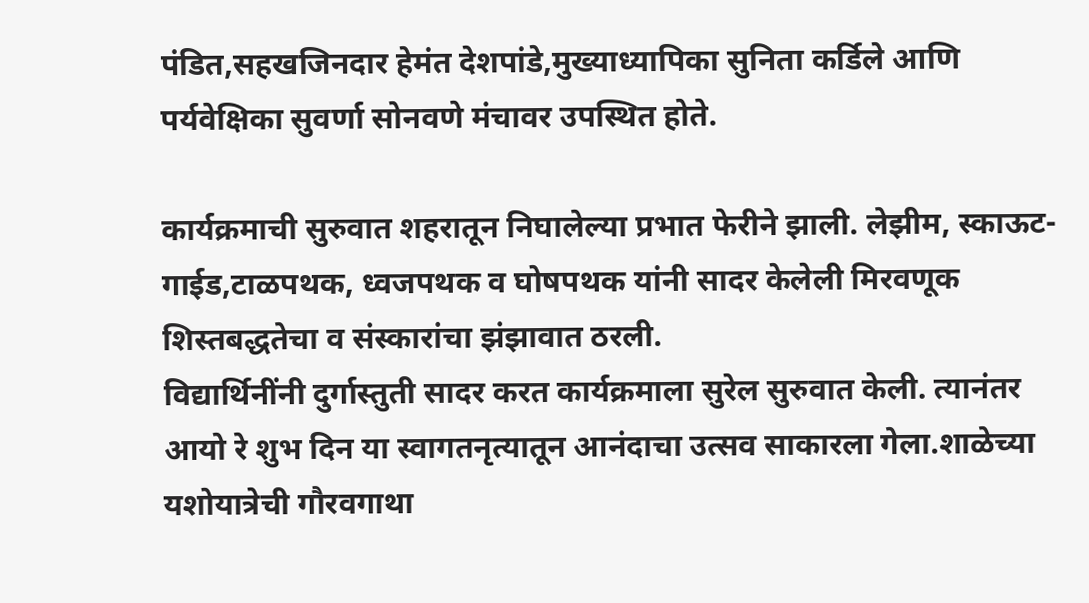पंडित,सहखजिनदार हेमंत देशपांडे,मुख्याध्यापिका सुनिता कर्डिले आणि पर्यवेक्षिका सुवर्णा सोनवणे मंचावर उपस्थित होते.

कार्यक्रमाची सुरुवात शहरातून निघालेल्या प्रभात फेरीने झाली. लेझीम, स्काऊट-गाईड,टाळपथक, ध्वजपथक व घोषपथक यांनी सादर केलेली मिरवणूक शिस्तबद्धतेचा व संस्कारांचा झंझावात ठरली.
विद्यार्थिनींनी दुर्गास्तुती सादर करत कार्यक्रमाला सुरेल सुरुवात केली. त्यानंतर आयो रे शुभ दिन या स्वागतनृत्यातून आनंदाचा उत्सव साकारला गेला.शाळेच्या यशोयात्रेची गौरवगाथा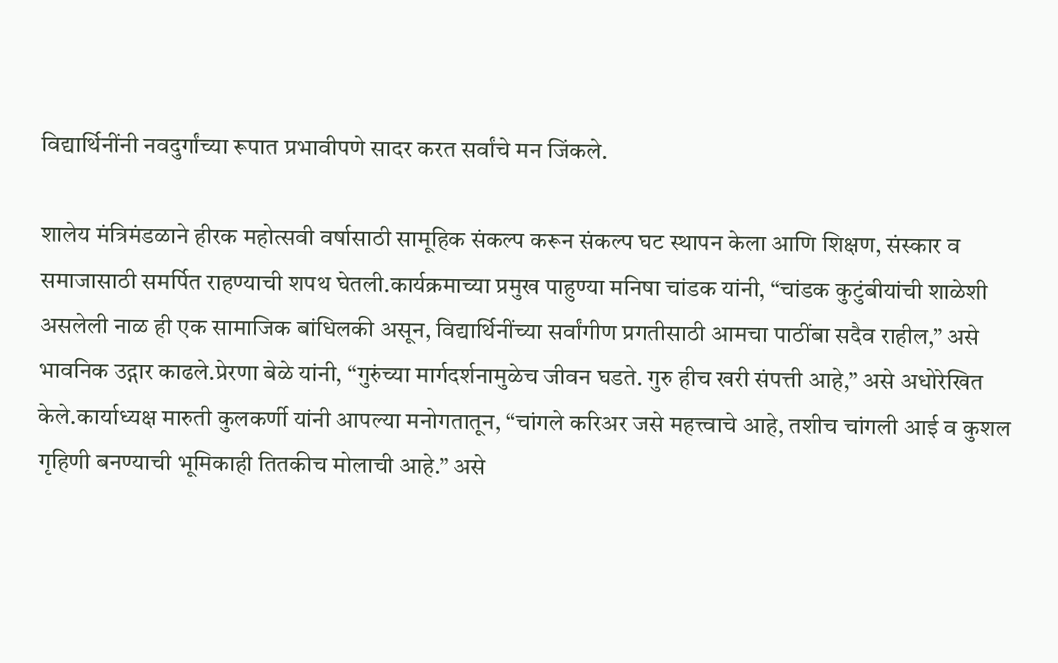विद्यार्थिनींनी नवदुर्गांच्या रूपात प्रभावीपणे सादर करत सर्वांचे मन जिंकले.

शालेय मंत्रिमंडळाने हीरक महोत्सवी वर्षासाठी सामूहिक संकल्प करून संकल्प घट स्थापन केला आणि शिक्षण, संस्कार व समाजासाठी समर्पित राहण्याची शपथ घेतली.कार्यक्रमाच्या प्रमुख पाहुण्या मनिषा चांडक यांनी, “चांडक कुटुंबीयांची शाळेशी असलेली नाळ ही एक सामाजिक बांधिलकी असून, विद्यार्थिनींच्या सर्वांगीण प्रगतीसाठी आमचा पाठींबा सदैव राहील,” असे भावनिक उद्गार काढले.प्रेरणा बेळे यांनी, “गुरुंच्या मार्गदर्शनामुळेच जीवन घडते. गुरु हीच खरी संपत्ती आहे,” असे अधोरेखित केले.कार्याध्यक्ष मारुती कुलकर्णी यांनी आपल्या मनोगतातून, “चांगले करिअर जसे महत्त्वाचे आहे, तशीच चांगली आई व कुशल गृहिणी बनण्याची भूमिकाही तितकीच मोलाची आहे.” असे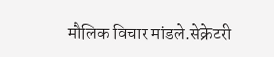मौलिक विचार मांडले.सेक्रेटरी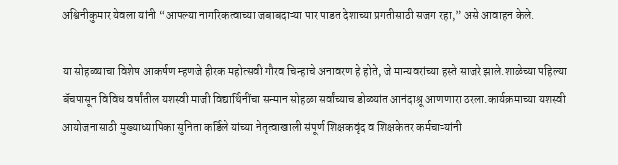अश्विनीकुमार येवला यांनी “आपल्या नागरिकत्वाच्या जबाबदाऱ्या पार पाडत देशाच्या प्रगतीसाठी सजग रहा,” असे आवाहन केले.

या सोहळ्याचा विशेष आकर्षण म्हणजे हीरक महोत्सवी गौरव चिन्हाचे अनावरण हे होते, जे मान्यवरांच्या हस्ते साजरे झाले.शाळेच्या पहिल्या बॅचपासून विविध वर्षांतील यशस्वी माजी विद्यार्थिनींचा सन्मान सोहळा सर्वांच्याच डोळ्यांत आनंदाश्रू आणणारा ठरला.कार्यक्रमाच्या यशस्वी आयोजनासाठी मुख्याध्यापिका सुनिता कर्डिले यांच्या नेतृत्वाखाली संपूर्ण शिक्षकवृंद व शिक्षकेतर कर्मचाऱ्यांनी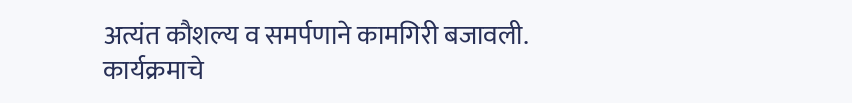अत्यंत कौशल्य व समर्पणाने कामगिरी बजावली.
कार्यक्रमाचे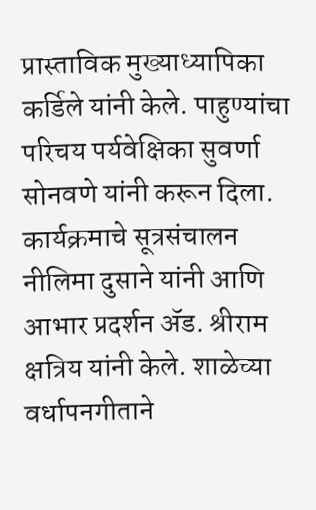प्रास्ताविक मुख्याध्यापिका कर्डिले यांनी केले. पाहुण्यांचा परिचय पर्यवेक्षिका सुवर्णा सोनवणे यांनी करून दिला. कार्यक्रमाचे सूत्रसंचालन नीलिमा दुसाने यांनी आणि आभार प्रदर्शन ॲड. श्रीराम क्षत्रिय यांनी केले. शाळेच्या वर्धापनगीताने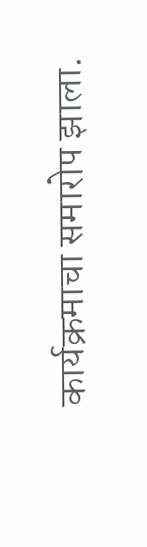कार्यक्रमाचा समारोप झाला.